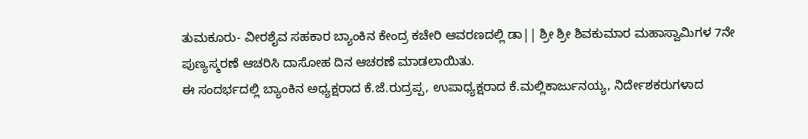ತುಮಕೂರು- ವೀರಶೈವ ಸಹಕಾರ ಬ್ಯಾಂಕಿನ ಕೇಂದ್ರ ಕಚೇರಿ ಆವರಣದಲ್ಲಿ ಡಾ|| ಶ್ರೀ ಶ್ರೀ ಶಿವಕುಮಾರ ಮಹಾಸ್ವಾಮಿಗಳ 7ನೇ ಪುಣ್ಯಸ್ಮರಣೆ ಆಚರಿಸಿ ದಾಸೋಹ ದಿನ ಆಚರಣೆ ಮಾಡಲಾಯಿತು.
ಈ ಸಂದರ್ಭದಲ್ಲಿ ಬ್ಯಾಂಕಿನ ಅಧ್ಯಕ್ಷರಾದ ಕೆ.ಜೆ.ರುದ್ರಪ್ಪ, ಉಪಾಧ್ಯಕ್ಷರಾದ ಕೆ.ಮಲ್ಲಿಕಾರ್ಜುನಯ್ಯ, ನಿರ್ದೇಶಕರುಗಳಾದ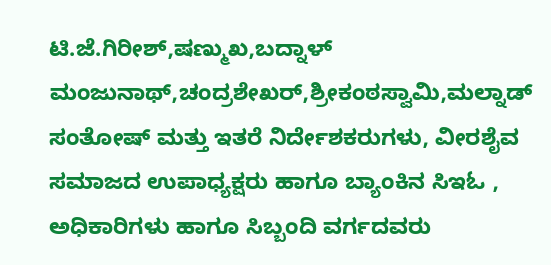ಟಿ.ಜೆ.ಗಿರೀಶ್,ಷಣ್ಮುಖ,ಬದ್ನಾಳ್ ಮಂಜುನಾಥ್,ಚಂದ್ರಶೇಖರ್,ಶ್ರೀಕಂಠಸ್ವಾಮಿ,ಮಲ್ನಾಡ್ ಸಂತೋಷ್ ಮತ್ತು ಇತರೆ ನಿರ್ದೇಶಕರುಗಳು, ವೀರಶೈವ ಸಮಾಜದ ಉಪಾಧ್ಯಕ್ಷರು ಹಾಗೂ ಬ್ಯಾಂಕಿನ ಸಿಇಓ , ಅಧಿಕಾರಿಗಳು ಹಾಗೂ ಸಿಬ್ಬಂದಿ ವರ್ಗದವರು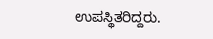ಉಪಸ್ಥಿತರಿದ್ದರು.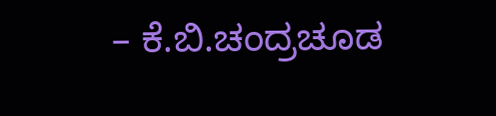– ಕೆ.ಬಿ.ಚಂದ್ರಚೂಡ